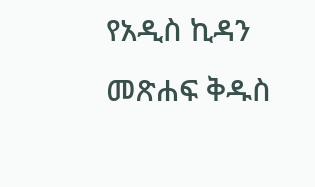የአዲስ ኪዳን መጽሐፍ ቅዱስ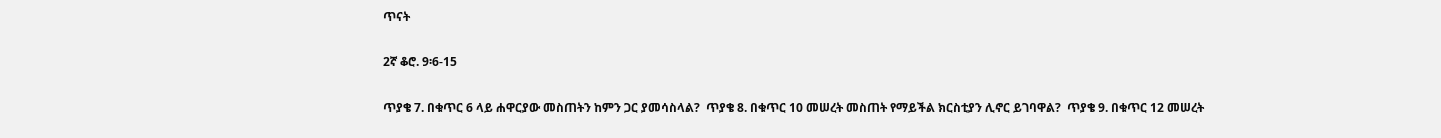ጥናት

2ኛ ቆሮ. 9፡6-15

ጥያቄ 7. በቁጥር 6 ላይ ሐዋርያው መስጠትን ከምን ጋር ያመሳስላል?  ጥያቄ 8. በቁጥር 10 መሠረት መስጠት የማይችል ክርስቲያን ሊኖር ይገባዋል?  ጥያቄ 9. በቁጥር 12 መሠረት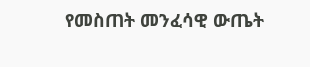የመስጠት መንፈሳዊ ውጤት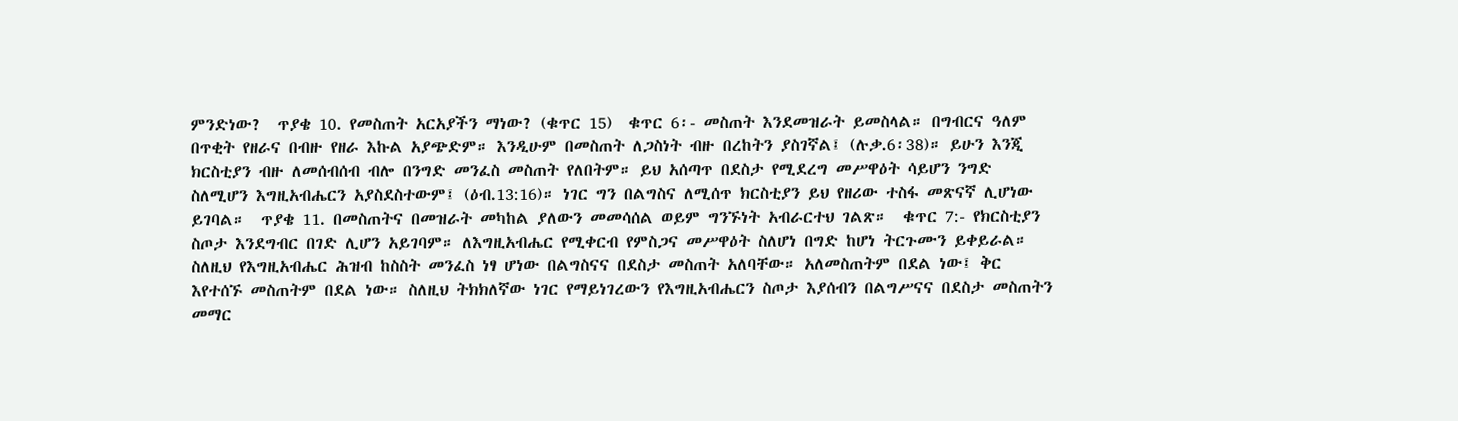ምንድነው?  ጥያቄ 10. የመስጠት አርአያችን ማነው? (ቁጥር 15)  ቁጥር 6፡- መስጠት እንደመዝራት ይመስላል። በግብርና ዓለም በጥቂት የዘራና በብዙ የዘራ እኩል አያጭድም። እንዲሁም በመስጠት ለጋስነት ብዙ በረከትን ያስገኛል፤ (ሉቃ.6፡38)። ይሁን እንጂ ክርስቲያን ብዙ ለመሰብሰብ ብሎ በንግድ መንፈስ መስጠት የለበትም። ይህ አሰጣጥ በደስታ የሚደረግ መሥዋዕት ሳይሆን ንግድ ስለሚሆን እግዚአብሔርን አያስደስተውም፤ (ዕብ.13:16)። ነገር ግን በልግስና ለሚሰጥ ክርስቲያን ይህ የዘሪው ተስፋ መጽናኛ ሊሆነው ይገባል።  ጥያቄ 11. በመስጠትና በመዝራት መካከል ያለውን መመሳሰል ወይም ግንኙነት አብራርተህ ገልጽ።  ቁጥር 7:- የክርስቲያን ስጦታ እንደግብር በገድ ሊሆን አይገባም። ለእግዚአብሔር የሚቀርብ የምስጋና መሥዋዕት ስለሆነ በግድ ከሆነ ትርጉሙን ይቀይራል። ስለዚህ የእግዚአብሔር ሕዝብ ከስስት መንፈስ ነፃ ሆነው በልግስናና በደስታ መስጠት አለባቸው። አለመስጠትም በደል ነው፤ ቅር እየተሰኙ መስጠትም በደል ነው። ስለዚህ ትክክለኛው ነገር የማይነገረውን የእግዚአብሔርን ስጦታ እያሰብን በልግሥናና በደስታ መስጠትን መማር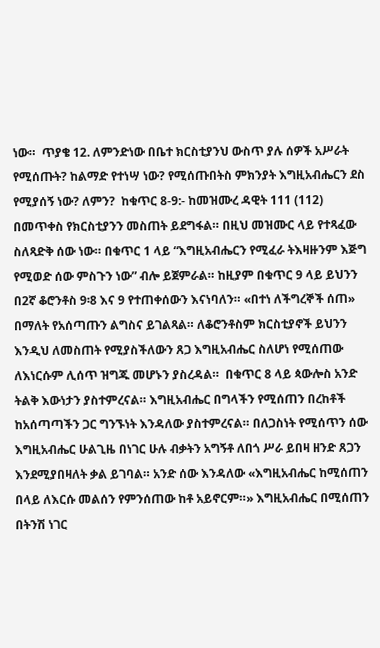ነው።  ጥያቄ 12. ለምንድነው በቤተ ክርስቲያንህ ውስጥ ያሉ ሰዎች አሥራት የሚሰጡት? ከልማድ የተነሣ ነው? የሚሰጡበትስ ምክንያት እግዚአብሔርን ደስ የሚያሰኝ ነው? ለምን?  ከቁጥር 8-9:- ከመዝሙረ ዳዊት 111 (112) በመጥቀስ የክርስቲያንን መስጠት ይደግፋል። በዚህ መዝሙር ላይ የተጻፈው ስለጻድቅ ሰው ነው። በቁጥር 1 ላይ “እግዚአብሔርን የሚፈራ ትእዛዙንም እጅግ የሚወድ ሰው ምስጉን ነው” ብሎ ይጀምራል። ከዚያም በቁጥር 9 ላይ ይህንን በ2ኛ ቆሮንቶስ 9፡8 እና 9 የተጠቀሰውን እናነባለን። «በተነ ለችግረኞች ሰጠ» በማለት የአሰጣጡን ልግስና ይገልጻል። ለቆሮንቶስም ክርስቲያኖች ይህንን እንዲህ ለመስጠት የሚያስችለውን ጸጋ እግዚአብሔር ስለሆነ የሚሰጠው ለእነርሱም ሊሰጥ ዝግጁ መሆኑን ያስረዳል።  በቁጥር 8 ላይ ጳውሎስ አንድ ትልቅ እውነታን ያስተምረናል። እግዚአብሔር በግላችን የሚሰጠን በረከቶች ከአሰጣጣችን ጋር ግንኙነት እንዳለው ያስተምረናል። በለጋስነት የሚሰጥን ሰው እግዚአብሔር ሁልጊዜ በነገር ሁሉ ብቃትን አግኝቶ ለበጎ ሥራ ይበዛ ዘንድ ጸጋን እንደሚያበዛለት ቃል ይገባል። አንድ ሰው እንዳለው «እግዚአብሔር ከሚሰጠን በላይ ለእርሱ መልሰን የምንሰጠው ከቶ አይኖርም።» እግዚአብሔር በሚሰጠን በትንሽ ነገር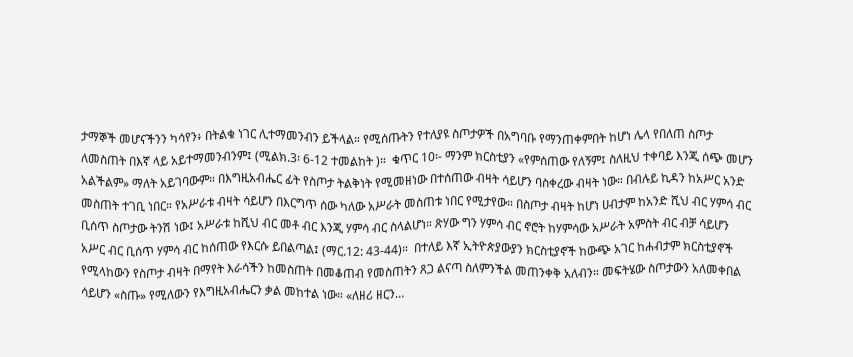ታማኞች መሆናችንን ካሳየን፥ በትልቁ ነገር ሊተማመንብን ይችላል። የሚሰጡትን የተለያዩ ስጦታዎች በአግባቡ የማንጠቀምበት ከሆነ ሌላ የበለጠ ስጦታ ለመስጠት በእኛ ላይ አይተማመንብንም፤ (ሚልክ.3፡ 6-12 ተመልከት )።  ቁጥር 10፡- ማንም ክርስቲያን «የምሰጠው የለኝም፤ ስለዚህ ተቀባይ እንጂ ሰጭ መሆን አልችልም» ማለት አይገባውም። በእግዚአብሔር ፊት የስጦታ ትልቅነት የሚመዘነው በተሰጠው ብዛት ሳይሆን ባስቀረው ብዛት ነው። በብሉይ ኪዳን ከአሥር አንድ መስጠት ተገቢ ነበር። የአሥራቱ ብዛት ሳይሆን በእርግጥ ሰው ካለው አሥራት መስጠቱ ነበር የሚታየው። በስጦታ ብዛት ከሆነ ሀብታም ከአንድ ሺህ ብር ሃምሳ ብር ቢሰጥ ስጦታው ትንሽ ነው፤ አሥራቱ ከሺህ ብር መቶ ብር እንጂ ሃምሳ ብር ስላልሆነ። ጽሃው ግን ሃምሳ ብር ኖሮት ከሃምሳው አሥራት አምስት ብር ብቻ ሳይሆን አሥር ብር ቢሰጥ ሃምሳ ብር ከሰጠው የእርሱ ይበልጣል፤ (ማር.12: 43-44)።  በተለይ እኛ ኢትዮጵያውያን ክርስቲያኖች ከውጭ አገር ከሐብታም ክርስቲያኖች የሚላከውን የስጦታ ብዛት በማየት እራሳችን ከመስጠት በመቆጠብ የመስጠትን ጸጋ ልናጣ ስለምንችል መጠንቀቅ አለብን። መፍትሄው ስጦታውን አለመቀበል ሳይሆን «ስጡ» የሚለውን የእግዚአብሔርን ቃል መከተል ነው። «ለዘሪ ዘርን…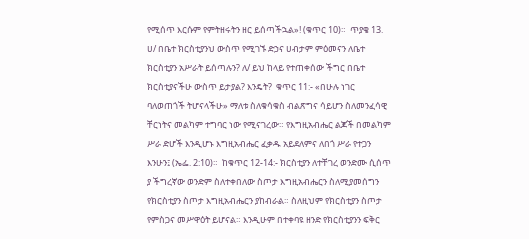የሚሰጥ እርሱም የምትዘሩትን ዘር ይሰጣችኋል»! (ቁጥር 10)።  ጥያቄ 13. ሀ/ በቤተ ክርስቲያንህ ውስጥ የሚገኙ ድኃና ሀብታም ምዕመናን ለቤተ ክርስቲያን አሥራት ይሰጣሉን? ለ/ ይህ ከላይ የተጠቀሰው ችግር በቤተ ክርስቲያናችሁ ውስጥ ይታያል? እንዴት?  ቁጥር 11:- «በሁሉ ነገር ባለወጠጎች ትሆናላችሁ» ማለቱ ስለቁሳቁስ ብልጽግና ሳይሆን ስለመንፈሳዊ ቸርነትና መልካም ተግባር ነው የሚናገረው። የእግዚአብሔር ልጆች በመልካም ሥራ ድሆች እንዲሆኑ እግዚአብሔር ፈቃዱ አይደለምና ለበጎ ሥራ የተጋን እንሁን፤ (ኤፌ. 2:10)።  ከቁጥር 12-14:- ክርስቲያን ለተቸገረ ወንድሙ ሲሰጥ ያ ችግረኛው ወንድም ስለተቀበለው ስጦታ እግዚአብሔርን ስለሚያመሰግን የክርስቲያን ስጦታ እግዚአብሔርን ያከብራል። ስለዚህም የክርስቲያን ስጦታ የምስጋና መሥዋዕት ይሆናል። እንዲሁም በተቀባዩ ዘንድ የክርስቲያንን ፍቅር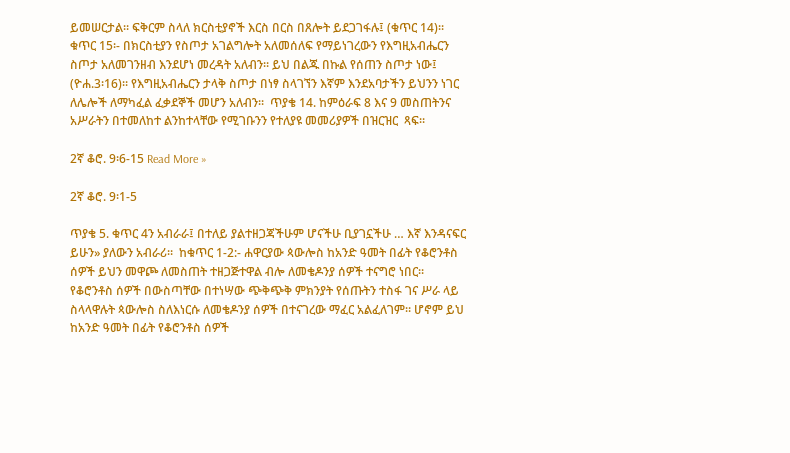ይመሠርታል። ፍቅርም ስላለ ክርስቲያኖች እርስ በርስ በጸሎት ይደጋገፋሉ፤ (ቁጥር 14)።  ቁጥር 15፡- በክርስቲያን የስጦታ አገልግሎት አለመሰለፍ የማይነገረውን የእግዚአብሔርን ስጦታ አለመገንዘብ እንደሆነ መረዳት አለብን። ይህ በልጁ በኩል የሰጠን ስጦታ ነው፤ (ዮሐ.3፡16)። የእግዚአብሔርን ታላቅ ስጦታ በነፃ ስላገኘን እኛም እንደአባታችን ይህንን ነገር ለሌሎች ለማካፈል ፈቃደኞች መሆን አለብን።  ጥያቄ 14. ከምዕራፍ 8 እና 9 መስጠትንና አሥራትን በተመለከተ ልንከተላቸው የሚገቡንን የተለያዩ መመሪያዎች በዝርዝር  ጻፍ።

2ኛ ቆሮ. 9፡6-15 Read More »

2ኛ ቆሮ. 9፡1-5

ጥያቄ 5. ቁጥር 4ን አብራራ፤ በተለይ ያልተዘጋጃችሁም ሆናችሁ ቢያገኗችሁ … እኛ እንዳናፍር ይሁን» ያለውን አብራሪ።  ከቁጥር 1-2:- ሐዋርያው ጳውሎስ ከአንድ ዓመት በፊት የቆሮንቶስ ሰዎች ይህን መዋጮ ለመስጠት ተዘጋጅተዋል ብሎ ለመቄዶንያ ሰዎች ተናግሮ ነበር። የቆሮንቶስ ሰዎች በውስጣቸው በተነሣው ጭቅጭቅ ምክንያት የሰጡትን ተስፋ ገና ሥራ ላይ ስላላዋሉት ጳውሎስ ስለእነርሱ ለመቄዶንያ ሰዎች በተናገረው ማፈር አልፈለገም። ሆኖም ይህ ከአንድ ዓመት በፊት የቆሮንቶስ ሰዎች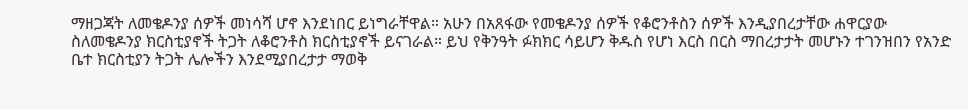ማዘጋጃት ለመቄዶንያ ሰዎች መነሳሻ ሆኖ እንደነበር ይነግራቸዋል። አሁን በአጸፋው የመቄዶንያ ሰዎች የቆሮንቶስን ሰዎች እንዲያበረታቸው ሐዋርያው ስለመቄዶንያ ክርስቲያኖች ትጋት ለቆሮንቶስ ክርስቲያኖች ይናገራል። ይህ የቅንዓት ፉክክር ሳይሆን ቅዱስ የሆነ እርስ በርስ ማበረታታት መሆኑን ተገንዝበን የአንድ ቤተ ክርስቲያን ትጋት ሌሎችን እንደሚያበረታታ ማወቅ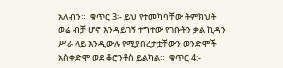አለብን።  ቁጥር 3፡- ይህ የተመካባቸው ትምክህት ወሬ ብቻ ሆኖ እንዳይገኝ ተግተው የገቡትን ቃል ኪዳን ሥራ ላይ እንዲውሉ የሚያበረታቷቸውን ወንድሞች አስቀድሞ ወደ ቆሮንቶስ ይልካል።  ቁጥር 4:-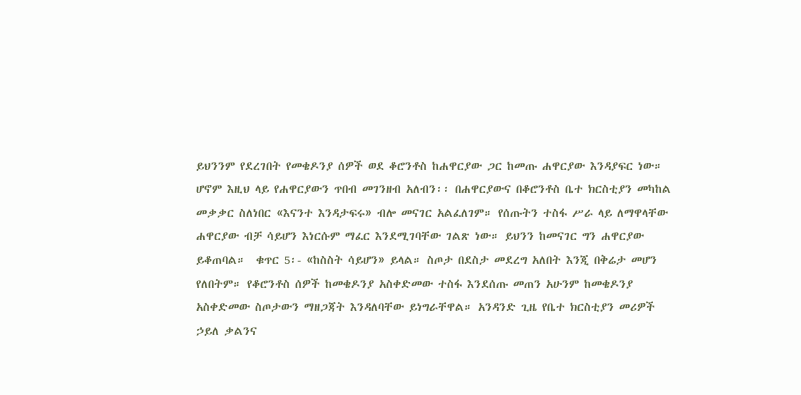ይህንንም የደረገበት የመቄዶንያ ሰዎች ወደ ቆሮንቶስ ከሐዋርያው ጋር ከመጡ ሐዋርያው እንዳያፍር ነው። ሆኖም እዚህ ላይ የሐዋርያውን ጥበብ መገንዘብ አለብን፡፡ በሐዋርያውና በቆሮንቶስ ቤተ ክርስቲያን መካከል መቃቃር ስለነበር «እናንተ እንዳታፍሩ» ብሎ መናገር አልፈለገም። የሰጡትን ተስፋ ሥራ ላይ ለማዋላቸው ሐዋርያው ብቻ ሳይሆን እነርሱም ማፈር እንደሚገባቸው ገልጽ ነው። ይህንን ከመናገር ግን ሐዋርያው ይቆጠባል።  ቁጥር 5፡- «ከስስት ሳይሆን» ይላል። ስጦታ በደስታ መደረግ አለበት እንጂ በቅሬታ መሆን የለበትም። የቆሮንቶስ ሰዎች ከመቄዶንያ አስቀድመው ተስፋ እንደሰጡ መጠን አሁንም ከመቄዶንያ አስቀድመው ስጦታውን ማዘጋጃት እንዳለባቸው ይነግራቸዋል። አንዳንድ ጊዜ የቤተ ክርስቲያን መሪዎች ኃይለ ቃልንና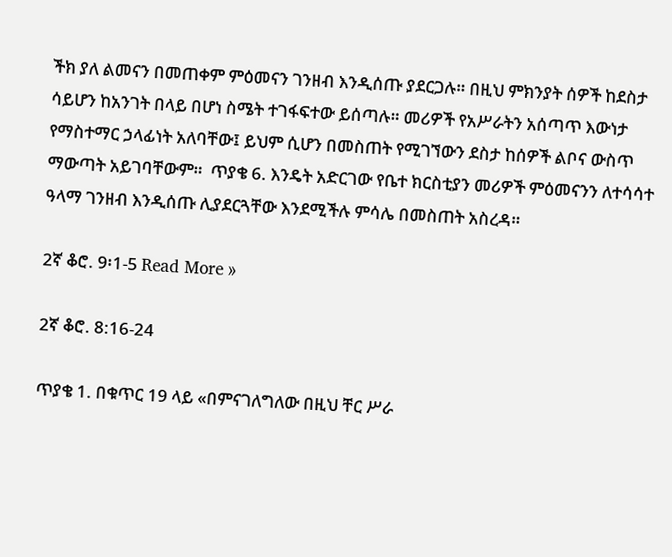ችክ ያለ ልመናን በመጠቀም ምዕመናን ገንዘብ እንዲሰጡ ያደርጋሉ። በዚህ ምክንያት ሰዎች ከደስታ ሳይሆን ከአንገት በላይ በሆነ ስሜት ተገፋፍተው ይሰጣሉ። መሪዎች የአሥራትን አሰጣጥ እውነታ የማስተማር ኃላፊነት አለባቸው፤ ይህም ሲሆን በመስጠት የሚገኘውን ደስታ ከሰዎች ልቦና ውስጥ ማውጣት አይገባቸውም።  ጥያቄ 6. እንዴት አድርገው የቤተ ክርስቲያን መሪዎች ምዕመናንን ለተሳሳተ ዓላማ ገንዘብ እንዲሰጡ ሊያደርጓቸው እንደሚችሉ ምሳሌ በመስጠት አስረዳ።

2ኛ ቆሮ. 9፡1-5 Read More »

2ኛ ቆሮ. 8:16-24

ጥያቄ 1. በቁጥር 19 ላይ «በምናገለግለው በዚህ ቸር ሥራ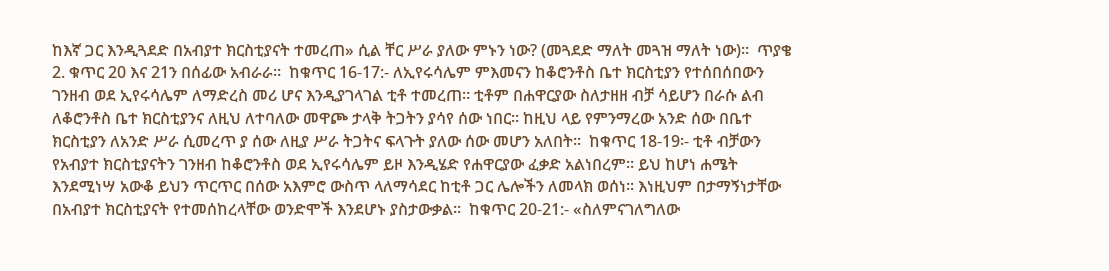ከእኛ ጋር እንዲጓደድ በአብያተ ክርስቲያናት ተመረጠ» ሲል ቸር ሥራ ያለው ምኑን ነው? (መጓደድ ማለት መጓዝ ማለት ነው)።  ጥያቄ 2. ቁጥር 20 እና 21ን በሰፊው አብራራ።  ከቁጥር 16-17:- ለኢየሩሳሌም ምእመናን ከቆሮንቶስ ቤተ ክርስቲያን የተሰበሰበውን ገንዘብ ወደ ኢየሩሳሌም ለማድረስ መሪ ሆና እንዲያገላገል ቲቶ ተመረጠ። ቲቶም በሐዋርያው ስለታዘዘ ብቻ ሳይሆን በራሱ ልብ ለቆሮንቶስ ቤተ ክርስቲያንና ለዚህ ለተባለው መዋጮ ታላቅ ትጋትን ያሳየ ሰው ነበር። ከዚህ ላይ የምንማረው አንድ ሰው በቤተ ክርስቲያን ለአንድ ሥራ ሲመረጥ ያ ሰው ለዚያ ሥራ ትጋትና ፍላጉት ያለው ሰው መሆን አለበት።  ከቁጥር 18-19፡- ቲቶ ብቻውን የአብያተ ክርስቲያናትን ገንዘብ ከቆሮንቶስ ወደ ኢየሩሳሌም ይዞ እንዲሄድ የሐዋርያው ፈቃድ አልነበረም። ይህ ከሆነ ሐሜት እንደሚነሣ አውቆ ይህን ጥርጥር በሰው አእምሮ ውስጥ ላለማሳደር ከቲቶ ጋር ሌሎችን ለመላክ ወሰነ። እነዚህም በታማኝነታቸው በአብያተ ክርስቲያናት የተመሰከረላቸው ወንድሞች እንደሆኑ ያስታውቃል።  ከቁጥር 20-21:- «ስለምናገለግለው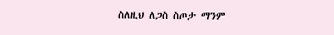ስለዚህ ለጋስ ስጦታ ማንም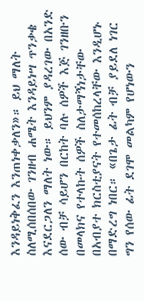እንዳይነቅፈን እንጠነቀቃለን»። ይህ ማለት ስለሚሰበሰበው ገንዘብ ሐሜት እንዳይነሣ ጥንቃቄ እናደርጋለን ማለት ነው። ይህንም ያዳረገው በአንድ ሰው ብቻ ሳይሆን በርከት ባሉ ሰዎች እጅ ገንዘቡን በመላክና የተላኩት ሰዎች ስለታማኝነታቸው በአብያተ ክርስቲያናት የተመሰከረላቸው እንዲሆኑ በማድረግ ነበር። «በጌታ ፊት ብቻ ያይደለ ነገር ግን የሰው ፊት ደገሞ መልካም የሆነውን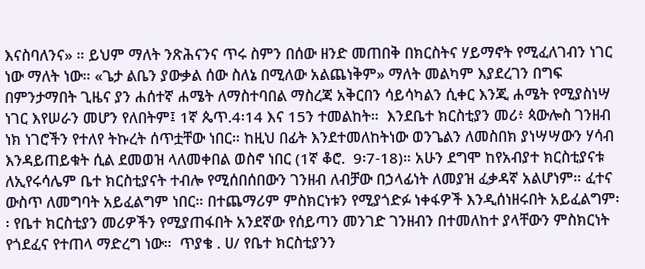እናስባለንና» ። ይህም ማለት ንጽሕናንና ጥሩ ስምን በሰው ዘንድ መጠበቅ በክርስትና ሃይማኖት የሚፈለገብን ነገር ነው ማለት ነው። «ጌታ ልቤን ያውቃል ሰው ስለኔ በሚለው አልጨነቅም» ማለት መልካም እያደረገን በግፍ በምንታማበት ጊዜና ያን ሐሰተኛ ሐሜት ለማስተባበል ማስረጃ አቅርበን ሳይሳካልን ሲቀር እንጂ ሐሜት የሚያስነሣ ነገር እየሠራን መሆን የለበትም፤ 1ኛ ጴጥ.4፡14 እና 15ን ተመልከት።  እንደቤተ ክርስቲያን መሪ፥ ጳውሎስ ገንዘብ ነክ ነገሮችን የተለየ ትኩረት ሰጥቷቸው ነበር። ከዚህ በፊት እንደተመለከትነው ወንጌልን ለመስበክ ያነሣሣውን ሃሳብ እንዳይጠይቁት ሲል ደመወዝ ላለመቀበል ወስኖ ነበር (1ኛ ቆሮ.  9፡7-18)። አሁን ደግሞ ከየአብያተ ክርስቲያናቱ ለኢየሩሳሌም ቤተ ክርስቲያናት ተብሎ የሚሰበሰበውን ገንዘብ ለብቻው በኃላፊነት ለመያዝ ፈቃዳኛ አልሆነም። ፈተና ውስጥ ለመግባት አይፈልግም ነበር። በተጨማሪም ምስክርነቱን የሚያጎድፉ ነቀፋዎች እንዲሰነዘሩበት አይፈልግም፡፡ የቤተ ክርስቲያን መሪዎችን የሚያጠፋበት አንደኛው የሰይጣን መንገድ ገንዘብን በተመለከተ ያላቸውን ምስክርነት የጎደፈና የተጠላ ማድረግ ነው።  ጥያቄ . ሀ/ የቤተ ክርስቲያንን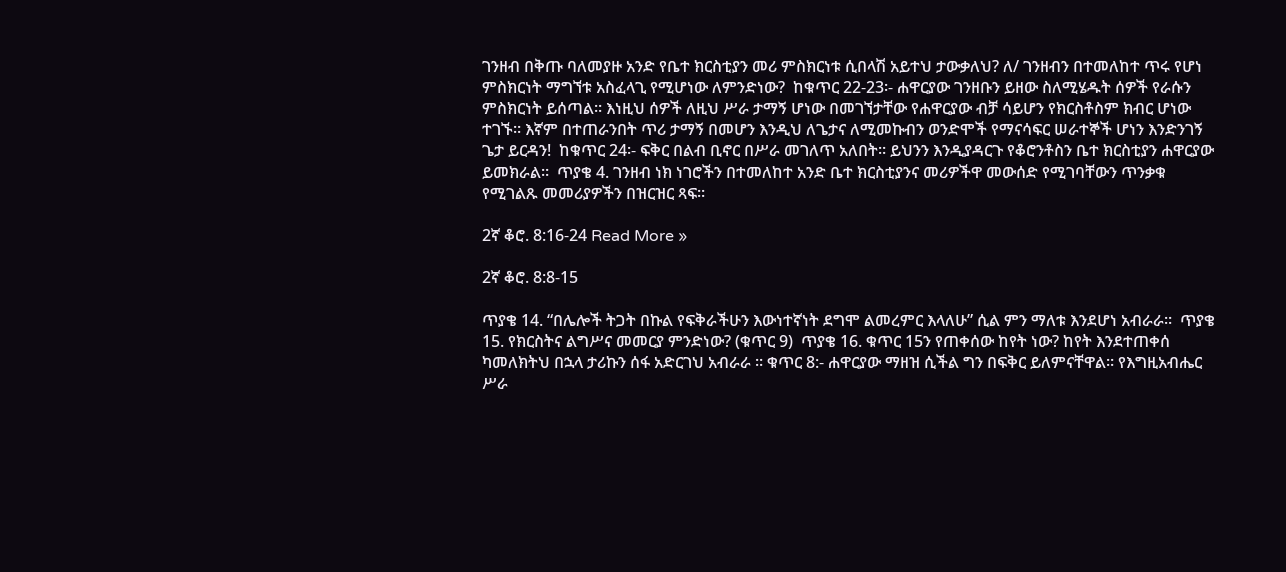ገንዘብ በቅጡ ባለመያዙ አንድ የቤተ ክርስቲያን መሪ ምስክርነቱ ሲበላሽ አይተህ ታውቃለህ? ለ/ ገንዘብን በተመለከተ ጥሩ የሆነ ምስክርነት ማግኘቱ አስፈላጊ የሚሆነው ለምንድነው?  ከቁጥር 22-23፡- ሐዋርያው ገንዘቡን ይዘው ስለሚሄዱት ሰዎች የራሱን ምስክርነት ይሰጣል። እነዚህ ሰዎች ለዚህ ሥራ ታማኝ ሆነው በመገኘታቸው የሐዋርያው ብቻ ሳይሆን የክርስቶስም ክብር ሆነው ተገኙ። እኛም በተጠራንበት ጥሪ ታማኝ በመሆን እንዲህ ለጌታና ለሚመኩብን ወንድሞች የማናሳፍር ሠራተኞች ሆነን እንድንገኝ ጌታ ይርዳን!  ከቁጥር 24፡- ፍቅር በልብ ቢኖር በሥራ መገለጥ አለበት። ይህንን እንዲያዳርጉ የቆሮንቶስን ቤተ ክርስቲያን ሐዋርያው ይመክራል።  ጥያቄ 4. ገንዘብ ነክ ነገሮችን በተመለከተ አንድ ቤተ ክርስቲያንና መሪዎችዋ መውሰድ የሚገባቸውን ጥንቃቁ የሚገልጹ መመሪያዎችን በዝርዝር ጻፍ።

2ኛ ቆሮ. 8:16-24 Read More »

2ኛ ቆሮ. 8:8-15

ጥያቄ 14. “በሌሎች ትጋት በኩል የፍቅራችሁን እውነተኛነት ደግሞ ልመረምር እላለሁ” ሲል ምን ማለቱ እንደሆነ አብራራ።  ጥያቄ 15. የክርስትና ልግሥና መመርያ ምንድነው? (ቁጥር 9)  ጥያቄ 16. ቁጥር 15ን የጠቀሰው ከየት ነው? ከየት እንደተጠቀሰ ካመለክትህ በኋላ ታሪኩን ሰፋ አድርገህ አብራራ ። ቁጥር 8:- ሐዋርያው ማዘዝ ሲችል ግን በፍቅር ይለምናቸዋል። የእግዚአብሔር ሥራ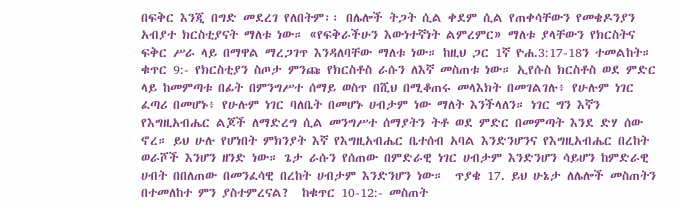በፍቅር እንጂ በግድ መደረገ የለበትም፡፡ በሌሎች ትጋት ሲል ቀደም ሲል የጠቀሳቸውን የመቄዶንያን አብያተ ክርስቲያናት ማለቱ ነው። «የፍቅራችሁን እውነተኛነት ልምረምር» ማለቱ ያላቸውን የክርስትና ፍቅር ሥራ ላይ በማዋል ማረጋገጥ እንዳለባቸው ማለቱ ነው። ከዚህ ጋር 1ኛ ዮሐ.3:17-18ን ተመልከት።  ቁጥር 9:- የክርስቲያን ስጦታ ምንጩ የክርስቶስ ራሱን ለእኛ መስጠቱ ነው። ኢየሱስ ክርስቶስ ወደ ምድር ላይ ከመምጣቱ በፊት በምንግሥተ ሰማይ ወስጥ በሺህ በሚቆጠሩ መላእክት በመገልገሉ፥ የሁሉም ነገር ፈጣሪ በመሆኑ፥ የሁሉም ነገር ባለቤት በመሆኑ ሀብታም ነው ማለት እንችላለን። ነገር ግን እኛን የእግዚአብሔር ልጆች ለማድረግ ሲል መንግሥተ ሰማያትን ትቶ ወደ ምድር በመምጣት እንደ ድሃ ሰው ኖረ። ይህ ሁሉ የሆነበት ምክንያት እኛ የእግዚአብሔር ቤተሰብ አባል እንድንሆንና የእግዚአብሔር በረከት ወራሾች እንሆን ዘንድ ነው። ጌታ ራሱን የሰጠው በምድራዊ ነገር ሀብታም እንድንሆን ሳይሆን ከምድራዊ ሀብት በበለጠው በመንፈሳዊ በረከት ሀብታም እንድንሆን ነው።  ጥያቄ 17. ይህ ሁኔታ ለሌሎች መስጠትን በተመለከተ ምን ያስተምረናል?  ከቁጥር 10-12:- መስጠት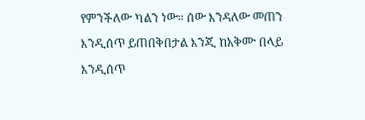የምንችለው ካልን ነው። ሰው እንዳለው መጠን እንዲሰጥ ይጠበቅበታል እንጂ ከአቅሙ በላይ እንዲሰጥ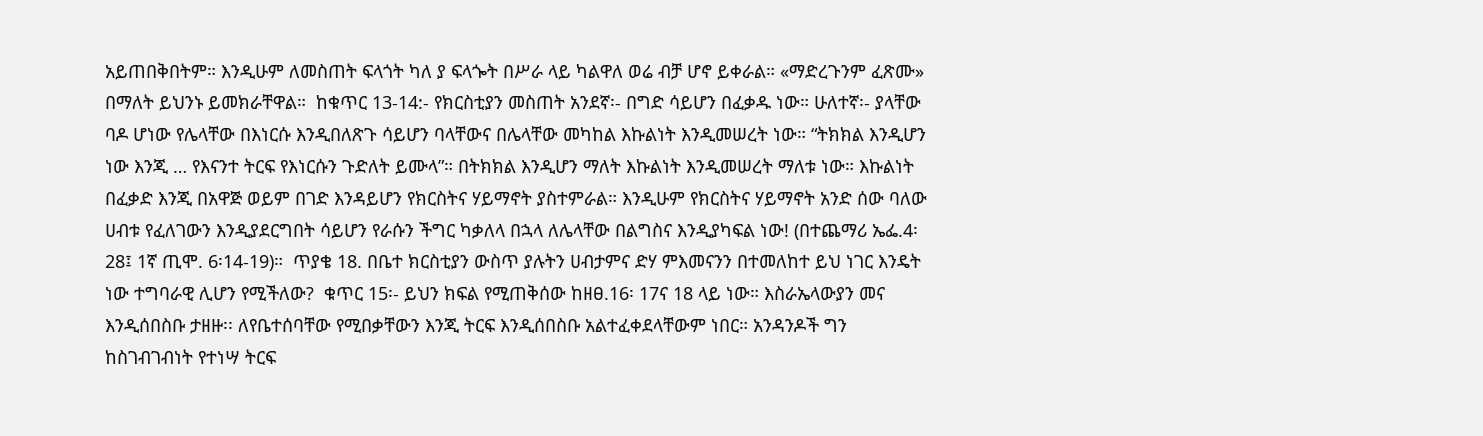አይጠበቅበትም። እንዲሁም ለመስጠት ፍላጎት ካለ ያ ፍላጐት በሥራ ላይ ካልዋለ ወሬ ብቻ ሆኖ ይቀራል። «ማድረጉንም ፈጽሙ» በማለት ይህንኑ ይመክራቸዋል።  ከቁጥር 13-14:- የክርስቲያን መስጠት አንደኛ፡- በግድ ሳይሆን በፈቃዱ ነው። ሁለተኛ፡- ያላቸው ባዶ ሆነው የሌላቸው በእነርሱ እንዲበለጽጉ ሳይሆን ባላቸውና በሌላቸው መካከል እኩልነት እንዲመሠረት ነው። “ትክክል እንዲሆን ነው እንጂ … የእናንተ ትርፍ የእነርሱን ጉድለት ይሙላ”። በትክክል እንዲሆን ማለት እኩልነት እንዲመሠረት ማለቱ ነው። እኩልነት በፈቃድ እንጂ በአዋጅ ወይም በገድ እንዳይሆን የክርስትና ሃይማኖት ያስተምራል። እንዲሁም የክርስትና ሃይማኖት አንድ ሰው ባለው ሀብቱ የፈለገውን እንዲያደርግበት ሳይሆን የራሱን ችግር ካቃለላ በኋላ ለሌላቸው በልግስና እንዲያካፍል ነው! (በተጨማሪ ኤፌ.4፡28፤ 1ኛ ጢሞ. 6፡14-19)።  ጥያቄ 18. በቤተ ክርስቲያን ውስጥ ያሉትን ሀብታምና ድሃ ምእመናንን በተመለከተ ይህ ነገር እንዴት ነው ተግባራዊ ሊሆን የሚችለው?  ቁጥር 15፡- ይህን ክፍል የሚጠቅሰው ከዘፀ.16፡ 17ና 18 ላይ ነው። እስራኤላውያን መና እንዲሰበስቡ ታዘዙ፡፡ ለየቤተሰባቸው የሚበቃቸውን እንጂ ትርፍ እንዲሰበስቡ አልተፈቀደላቸውም ነበር። አንዳንዶች ግን ከስገብገብነት የተነሣ ትርፍ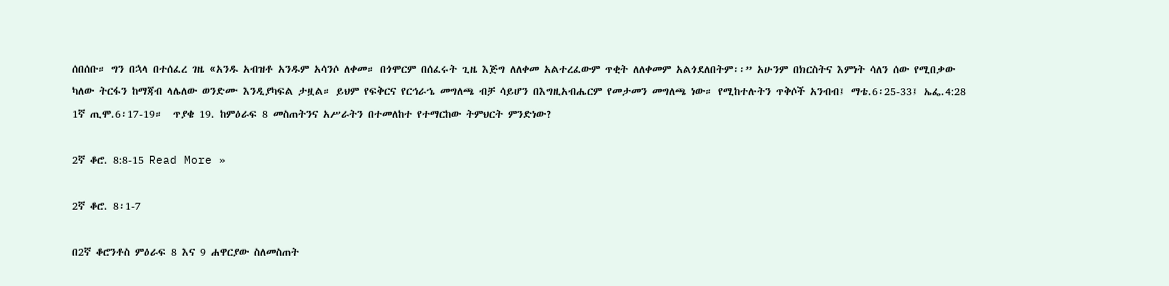ሰበሰቡ። ግን በኋላ በተሰፈረ ገዜ «አንዱ አብዝቶ አንዱም አሳንሶ ለቀመ። በጎሞርም በሰፈሩት ጊዜ እጅግ ለለቀመ አልተረፈውም ጥቂት ለለቀመም አልጎደለበትም፡፡” አሁንም በክርስትና እምነት ሳለን ሰው የሚበቃው ካለው ትርፋን ከማጃብ ላሌለው ወንድሙ እንዲያካፍል ታዟል። ይህም የፍቅርና የርኅራኄ መግለጫ ብቻ ሳይሆን በእግዚአብሔርም የመታመን መግለጫ ነው። የሚከተሉትን ጥቅሶች አንብብ፤ ማቴ.6፡25-33፤ ኤፌ.4:28 1ኛ ጢሞ.6፡17-19።  ጥያቄ 19. ከምዕራፍ 8 መስጠትንና አሥራትን በተመለከተ የተማርከው ትምህርት ምንድነው?

2ኛ ቆሮ. 8:8-15 Read More »

2ኛ ቆሮ. 8፡1-7

በ2ኛ ቆሮንቶስ ምዕራፍ 8 እና 9 ሐዋርያው ስለመስጠት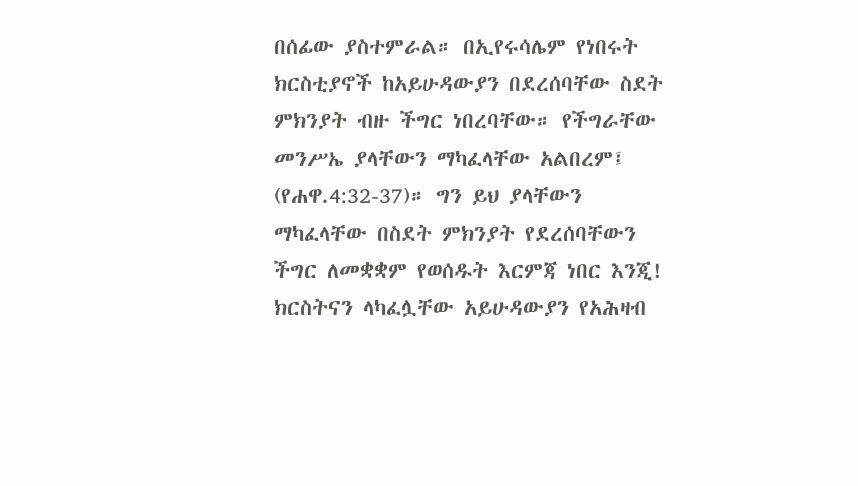በሰፊው ያስተምራል። በኢየሩሳሌም የነበሩት ክርስቲያኖች ከአይሁዳውያን በደረሰባቸው ስደት ምክንያት ብዙ ችግር ነበረባቸው። የችግራቸው መንሥኤ ያላቸውን ማካፈላቸው አልበረም፤ (የሐዋ.4:32-37)። ግን ይህ ያላቸውን ማካፈላቸው በስደት ምክንያት የደረሰባቸውን ችግር ለመቋቋም የወሰዱት እርምጃ ነበር እንጂ!  ክርስትናን ላካፈሏቸው አይሁዳውያን የአሕዛብ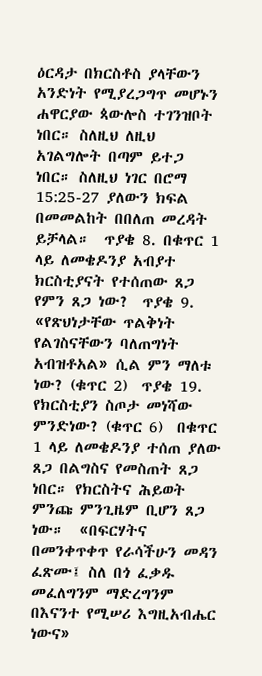ዕርዳታ በክርስቶስ ያላቸውን አንድነት የሚያረጋግጥ መሆኑን ሐዋርያው ጳውሎስ ተገንዝቦት ነበር። ስለዚህ ለዚህ አገልግሎት በጣም ይተጋ ነበር። ስለዚህ ነገር በሮማ 15:25-27 ያለውን ክፍል በመመልከት በበለጠ መረዳት ይቻላል።  ጥያቄ 8. በቁጥር 1 ላይ ለመቄዶንያ አብያተ ክርስቲያናት የተሰጠው ጸጋ የምን ጸጋ ነው?  ጥያቄ 9. «የጽህነታቸው ጥልቅነት የልገስናቸውን ባለጠግነት አብዝቶአል» ሲል ምን ማለቱ ነው? (ቁጥር 2)  ጥያቄ 19. የክርስቲያን ስጦታ መነሻው ምንድነው? (ቁጥር 6)  በቁጥር 1 ላይ ለመቄዶንያ ተሰጠ ያለው ጸጋ በልግስና የመስጠት ጸጋ ነበር። የክርስትና ሕይወት ምንጩ ምንጊዜም ቢሆን ጸጋ ነው።  «በፍርሃትና በመንቀጥቀጥ የራሳችሁን መዳን ፈጽሙ፤ ስለ በጎ ፈቃዱ መፈለግንም ማድረግንም በእናንተ የሚሠሪ እግዚአብሔር ነውና»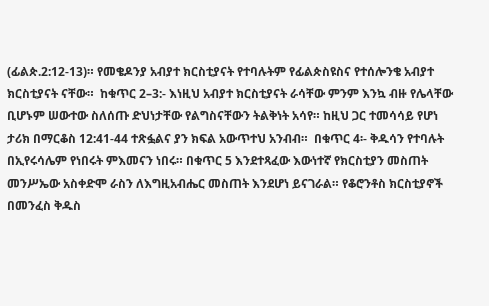(ፊልጵ.2:12-13)። የመቄዶንያ አብያተ ክርስቲያናት የተባሉትም የፊልጵስዩስና የተሰሎንቄ አብያተ ክርስቲያናት ናቸው።  ከቁጥር 2–3:- እነዚህ አብያተ ክርስቲያናት ራሳቸው ምንም እንኳ ብዙ የሌላቸው ቢሆኑም ሠውተው ስለሰጡ ድህነታቸው የልግስናቸውን ትልቅነት አሳየ። ከዚህ ጋር ተመሳሳይ የሆነ ታሪክ በማርቆስ 12:41-44 ተጽፏልና ያን ክፍል አውጥተህ አንብብ።  በቁጥር 4፡- ቅዱሳን የተባሉት በኢየሩሳሌም የነበሩት ምእመናን ነበሩ። በቁጥር 5 እንደተጻፈው እውነተኛ የክርስቲያን መስጠት መንሥኤው አስቀድሞ ራስን ለእግዚአብሔር መስጠት እንደሆነ ይናገራል። የቆሮንቶስ ክርስቲያኖች በመንፈስ ቅዱስ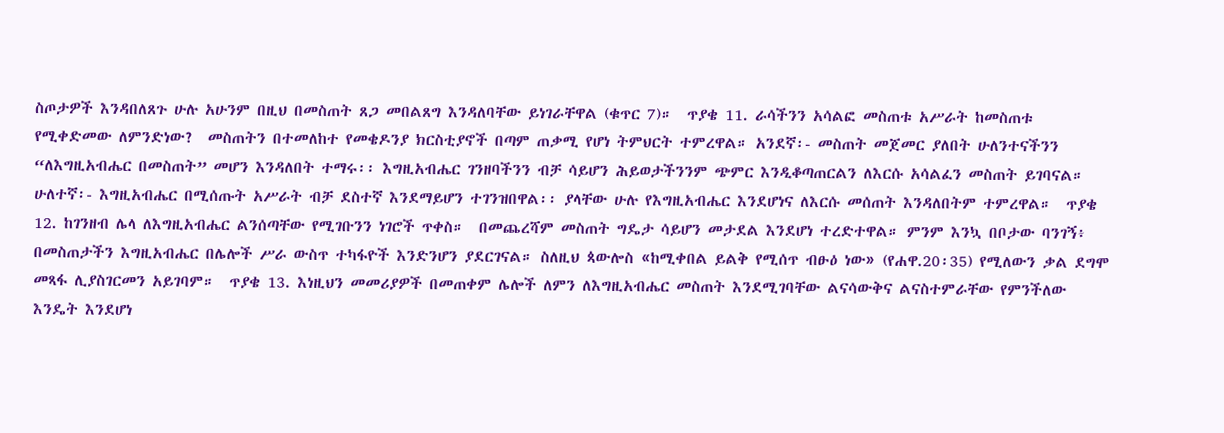ስጦታዎች እንዳበለጸጉ ሁሉ አሁንም በዚህ በመስጠት ጸጋ መበልጸግ እንዳለባቸው ይነገራቸዋል (ቁጥር 7)።  ጥያቄ 11. ራሳችንን አሳልፎ መስጠቱ አሥራት ከመስጠቱ የሚቀድመው ለምንድነው?  መስጠትን በተመለከተ የመቄዶንያ ክርስቲያኖች በጣም ጠቃሚ የሆነ ትምህርት ተምረዋል። አንደኛ፡- መስጠት መጀመር ያለበት ሁለንተናችንን “ለእግዚአብሔር በመስጠት” መሆን እንዳለበት ተማሩ፡፡ እግዚአብሔር ገንዘባችንን ብቻ ሳይሆን ሕይወታችንንም ጭምር እንዲቆጣጠርልን ለእርሱ አሳልፈን መስጠት ይገባናል። ሁለተኛ፡- እግዚአብሔር በሚሰጡት አሥራት ብቻ ደስተኛ እንደማይሆን ተገንዝበዋል፡፡ ያላቸው ሁሉ የእግዚአብሔር እንደሆነና ለእርሱ መሰጠት እንዳለበትም ተምረዋል።  ጥያቄ 12. ከገንዘብ ሌላ ለእግዚአብሔር ልንሰጣቸው የሚገቡንን ነገሮች ጥቀስ።  በመጨረሻም መስጠት ግዴታ ሳይሆን መታደል እንደሆነ ተረድተዋል። ምንም እንኳ በቦታው ባንገኝ፥ በመስጠታችን እግዚአብሔር በሌሎች ሥራ ውስጥ ተካፋዮች እንድንሆን ያደርገናል። ስለዚህ ጳውሎስ «ከሚቀበል ይልቅ የሚሰጥ ብፁዕ ነው» (የሐዋ.20፡35) የሚለውን ቃል ደግሞ መጻፋ ሊያስገርመን አይገባም።  ጥያቄ 13. እነዚህን መመሪያዎች በመጠቀም ሌሎች ለምን ለእግዚአብሔር መስጠት እንደሚገባቸው ልናሳውቅና ልናስተምራቸው የምንችለው እንዴት እንደሆነ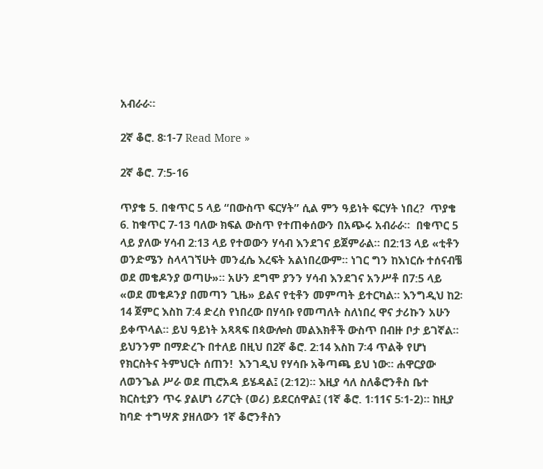አብራራ።

2ኛ ቆሮ. 8፡1-7 Read More »

2ኛ ቆሮ. 7:5-16

ጥያቄ 5. በቁጥር 5 ላይ “በውስጥ ፍርሃት” ሲል ምን ዓይነት ፍርሃት ነበረ?  ጥያቄ 6. ከቁጥር 7-13 ባለው ክፍል ውስጥ የተጠቀሰውን በአጭሩ አብራራ።  በቁጥር 5 ላይ ያለው ሃሳብ 2:13 ላይ የተወውን ሃሳብ እንደገና ይጀምራል። በ2:13 ላይ «ቲቶን ወንድሜን ስላላገኘሁት መንፈሴ እረፍት አልነበረውም። ነገር ግን ከእነርሱ ተሰናብቼ ወደ መቄዶንያ ወጣሁ»። አሁን ደግሞ ያንን ሃሳብ እንደገና አንሥቶ በ7:5 ላይ «ወደ መቄዶንያ በመጣን ጊዜ» ይልና የቲቶን መምጣት ይተርካል። እንግዲህ ከ2፡14 ጀምር እስከ 7:4 ድረስ የነበረው በሃሳቡ የመጣለት ስለነበረ ዋና ታሪኩን አሁን ይቀጥላል። ይህ ዓይነት አጻጻፍ በጳውሎስ መልእክቶች ውስጥ በብዙ ቦታ ይገኛል። ይህንንም በማድረጉ በተለይ በዚህ በ2ኛ ቆሮ. 2:14 እስከ 7፡4 ጥልቅ የሆነ የክርስትና ትምህርት ሰጠን!  እንገዲህ የሃሳቡ አቅጣጫ ይህ ነው። ሐዋርያው ለወንጌል ሥራ ወደ ጢሮአዳ ይሄዳል፤ (2:12)። እዚያ ሳለ ስለቆሮንቶስ ቤተ ክርስቲያን ጥሩ ያልሆነ ሪፖርት (ወሪ) ይደርሰዋል፤ (1ኛ ቆሮ. 1፡11ና 5፡1-2)። ከዚያ ከባድ ተግሣጽ ያዘለውን 1ኛ ቆሮንቶስን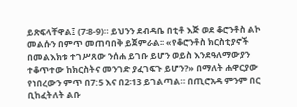ይጽፍላቸዋል፤ (7፡8-9)። ይህንን ደብዳቤ በቲቶ እጅ ወደ ቆሮንቶስ ልኮ መልሱን በምጥ መጠባበቅ ይጀምራል፡፡ «የቆሮንቶስ ክርስቲያኖች በመልእክቱ ተገሥጸው ንሰሐ ይገቡ ይሆን ወይስ እንደዓለማውያን ተቆጥተው ከክርስትና መንገድ ያፈገፍጉ ይሆን?» በማለት ሐዋርያው የነበረውን ምጥ በ7:5 እና በ2፡13 ይገልጣል። በጢሮአዳ ምንም በር ቢከፈትለት ልቡ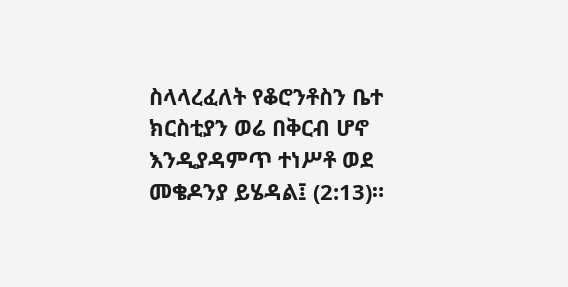ስላላረፈለት የቆሮንቶስን ቤተ ክርስቲያን ወሬ በቅርብ ሆኖ እንዲያዳምጥ ተነሥቶ ወደ መቄዶንያ ይሄዳል፤ (2:13)።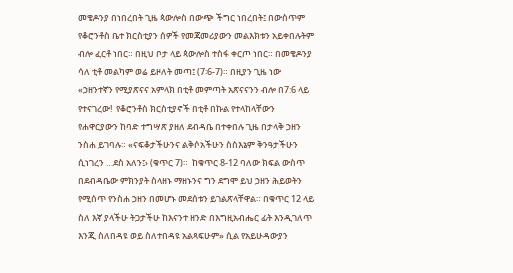መቄዶንያ በነበረበት ጊዜ ጳውሎስ በውጭ ችግር ነበረበት፤ በውስጥም የቆሮንቶስ ቤተ ክርስቲያን ሰዎች የመጃመሪያውን መልእክቱን አይቀበሉትም ብሎ ፈርቶ ነበር። በዚህ ቦታ ላይ ጳውሎስ ተስፋ ቀርጦ ነበር። በመቄዶንያ ሳለ ቲቶ መልካም ወሬ ይዞለት መጣ፤ (7፡6-7)። በዚያን ጊዜ ነው «ኃዘንተኛን የሚያጽናና አምላክ በቲቶ መምጣት አጽናናንን ብሎ በ7:6 ላይ የተናገረው!  የቆሮንቶስ ክርስቲያኖች በቲቶ በኩል የተላከላቸውን የሐዋርያውን ከባድ ተግሣጽ ያዘለ ደብዳቤ በተቀበሉ ጊዜ በታላቅ ኃዘን ንስሐ ይገባሉ። «ናፍቆታችሁንና ልቅሶአችሁን ስስእኔም ቅንዓታችሁን ሲነገረን …ደስ አለን፤› (ቁጥር 7)።  ከቁጥር 8-12 ባለው ክፍል ውስጥ በደብዳቤው ምክንያት ስላዘኑ ማዘኑንና ግን ደግሞ ይህ ኃዘን ሕይወትን የሚሰጥ የንስሐ ኃዘን በመሆኑ መደሰቱን ይገልጽላቸዋል። በቁጥር 12 ላይ ስለ እኛ ያላችሁ ትጋታችሁ ከእናንተ ዘንድ በእግዚአብሔር ፊት እንዲገለጥ እንጂ ስለበዳዩ ወይ ስለተበዳዩ አልጻፍሁም» ሲል የአይሁዳውያን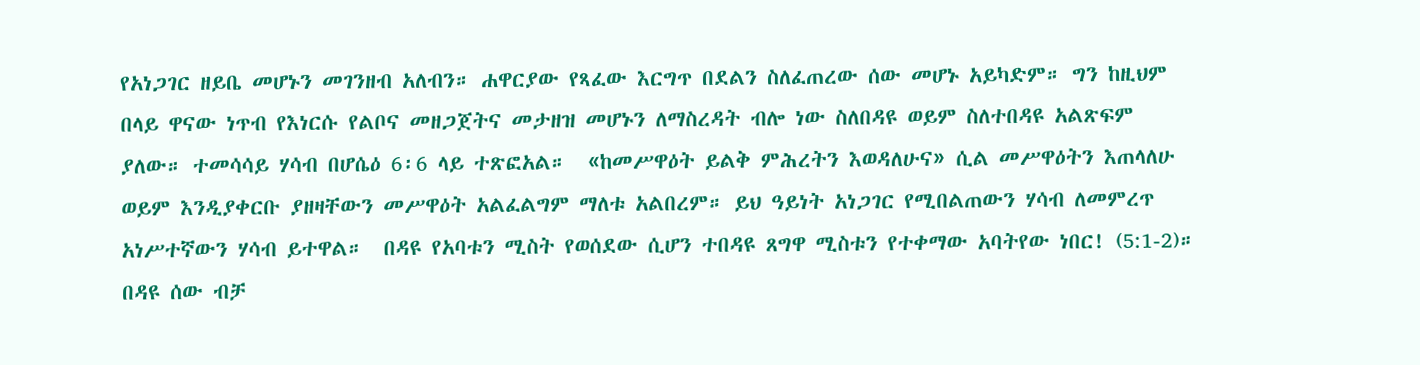የአነጋገር ዘይቤ መሆኑን መገንዘብ አለብን። ሐዋርያው የጻፈው እርግጥ በደልን ስለፈጠረው ሰው መሆኑ አይካድም። ግን ከዚህም በላይ ዋናው ነጥብ የእነርሱ የልቦና መዘጋጀትና መታዘዝ መሆኑን ለማስረዳት ብሎ ነው ስለበዳዩ ወይም ስለተበዳዩ አልጽፍም ያለው። ተመሳሳይ ሃሳብ በሆሴዕ 6፡6 ላይ ተጽፎአል።  «ከመሥዋዕት ይልቅ ምሕረትን እወዳለሁና» ሲል መሥዋዕትን እጠላለሁ ወይም እንዲያቀርቡ ያዘዛቸውን መሥዋዕት አልፈልግም ማለቱ አልበረም። ይህ ዓይነት አነጋገር የሚበልጠውን ሃሳብ ለመምረጥ አነሥተኛውን ሃሳብ ይተዋል።  በዳዩ የአባቱን ሚስት የወሰደው ሲሆን ተበዳዩ ጸግዋ ሚስቱን የተቀማው አባትየው ነበር! (5:1-2)። በዳዩ ሰው ብቻ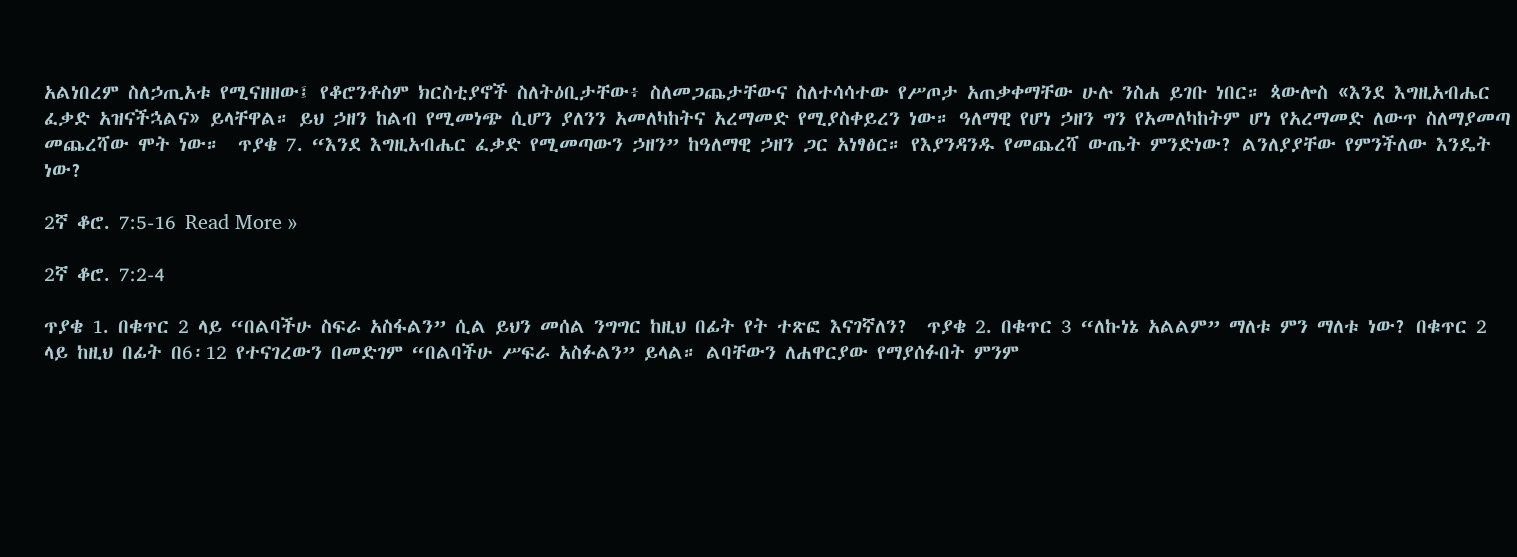አልነበረም ስለኃጢአቱ የሚናዘዘው፤ የቆሮንቶስም ክርስቲያኖች ስለትዕቢታቸው፥ ስለመጋጨታቸውና ስለተሳሳተው የሥጦታ አጠቃቀማቸው ሁሉ ንስሐ ይገቡ ነበር። ጳውሎስ «እንደ እግዚአብሔር ፈቃድ አዝናችኋልና» ይላቸዋል። ይህ ኃዘን ከልብ የሚመነጭ ሲሆን ያለንን አመለካከትና አረማመድ የሚያስቀይረን ነው። ዓለማዊ የሆነ ኃዘን ግን የአመለካከትም ሆነ የአረማመድ ለውጥ ስለማያመጣ መጨረሻው ሞት ነው።  ጥያቄ 7. “እንደ እግዚአብሔር ፈቃድ የሚመጣውን ኃዘን” ከዓለማዊ ኃዘን ጋር አነፃፅር። የእያንዳንዱ የመጨረሻ ውጤት ምንድነው? ልንለያያቸው የምንችለው እንዴት ነው?

2ኛ ቆሮ. 7:5-16 Read More »

2ኛ ቆሮ. 7:2-4

ጥያቄ 1. በቁጥር 2 ላይ “በልባችሁ ስፍራ አስፋልን” ሲል ይህን መሰል ንግግር ከዚህ በፊት የት ተጽፎ እናገኛለን?  ጥያቄ 2. በቁጥር 3 “ለኩነኔ አልልም” ማለቱ ምን ማለቱ ነው? በቁጥር 2 ላይ ከዚህ በፊት በ6፡12 የተናገረውን በመድገም “በልባችሁ ሥፍራ አስፉልን” ይላል። ልባቸውን ለሐዋርያው የማያሰፉበት ምንም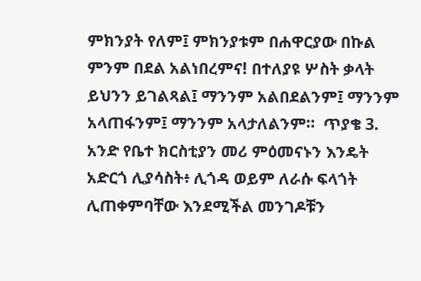ምክንያት የለም፤ ምክንያቱም በሐዋርያው በኩል ምንም በደል አልነበረምና! በተለያዩ ሦስት ቃላት ይህንን ይገልጻል፤ ማንንም አልበደልንም፤ ማንንም አላጠፋንም፤ ማንንም አላታለልንም።  ጥያቄ 3. አንድ የቤተ ክርስቲያን መሪ ምዕመናኑን እንዴት አድርጎ ሊያሳስት፥ ሊጎዳ ወይም ለራሱ ፍላጎት ሊጠቀምባቸው እንደሚችል መንገዶቹን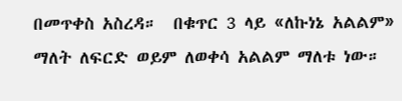በመጥቀስ አስረዳ።  በቁጥር 3 ላይ «ለኩነኔ አልልም» ማለት ለፍርድ ወይም ለወቀሳ አልልም ማለቱ ነው።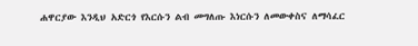ሐዋርያው እንዲህ አድርጎ የእርሱን ልብ መግለጡ እነርሱን ለመውቀስና ለማሳፈር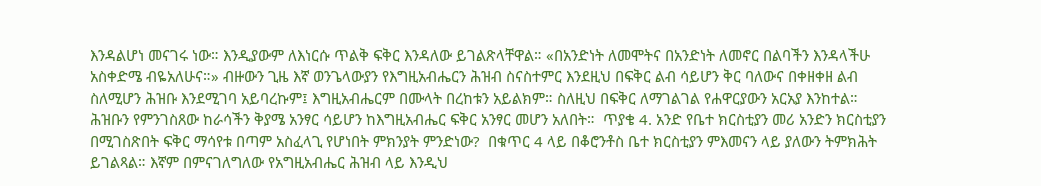እንዳልሆነ መናገሩ ነው። እንዲያውም ለእነርሱ ጥልቅ ፍቅር እንዳለው ይገልጽላቸዋል። «በአንድነት ለመሞትና በአንድነት ለመኖር በልባችን እንዳላችሁ አስቀድሜ ብዬአለሁና።» ብዙውን ጊዜ እኛ ወንጌላውያን የእግዚአብሔርን ሕዝብ ስናስተምር እንደዚህ በፍቅር ልብ ሳይሆን ቅር ባለውና በቀዘቀዘ ልብ ስለሚሆን ሕዝቡ እንደሚገባ አይባረኩም፤ እግዚአብሔርም በሙላት በረከቱን አይልክም። ስለዚህ በፍቅር ለማገልገል የሐዋርያውን አርአያ እንከተል። ሕዝቡን የምንገስጸው ከራሳችን ቅያሜ አንፃር ሳይሆን ከእግዚአብሔር ፍቅር አንፃር መሆን አለበት።  ጥያቄ 4. አንድ የቤተ ክርስቲያን መሪ አንድን ክርስቲያን በሚገስጽበት ፍቅር ማሳየቱ በጣም አስፈላጊ የሆነበት ምክንያት ምንድነው?  በቁጥር 4 ላይ በቆሮንቶስ ቤተ ክርስቲያን ምእመናን ላይ ያለውን ትምክሕት ይገልጻል። እኛም በምናገለግለው የአግዚአብሔር ሕዝብ ላይ እንዲህ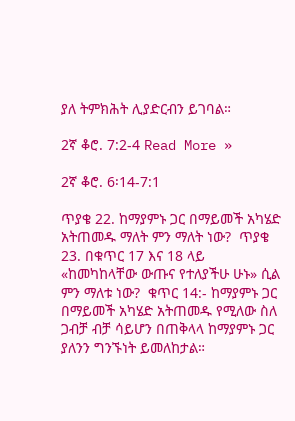ያለ ትምክሕት ሊያድርብን ይገባል።

2ኛ ቆሮ. 7:2-4 Read More »

2ኛ ቆሮ. 6፡14-7:1

ጥያቄ 22. ከማያምኑ ጋር በማይመች አካሄድ አትጠመዱ ማለት ምን ማለት ነው?  ጥያቄ 23. በቁጥር 17 እና 18 ላይ «ከመካከላቸው ውጡና የተለያችሁ ሁኑ» ሲል ምን ማለቱ ነው?  ቁጥር 14:- ከማያምኑ ጋር በማይመች አካሄድ አትጠመዱ የሚለው ስለ ጋብቻ ብቻ ሳይሆን በጠቅላላ ከማያምኑ ጋር ያለንን ግንኙነት ይመለከታል።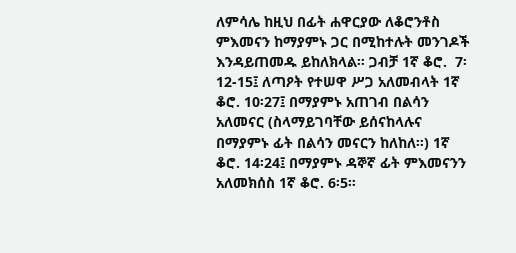ለምሳሌ ከዚህ በፊት ሐዋርያው ለቆሮንቶስ ምእመናን ከማያምኑ ጋር በሚከተሉት መንገዶች እንዳይጠመዱ ይከለክላል። ጋብቻ 1ኛ ቆሮ.  7፡12-15፤ ለጣዖት የተሠዋ ሥጋ አለመብላት 1ኛ ቆሮ. 10፡27፤ በማያምኑ አጠገብ በልሳን አለመናር (ስላማይገባቸው ይሰናከላሉና በማያምኑ ፊት በልሳን መናርን ከለከለ።) 1ኛ ቆሮ. 14፡24፤ በማያምኑ ዳኞኛ ፊት ምእመናንን አለመክሰስ 1ኛ ቆሮ. 6፡5።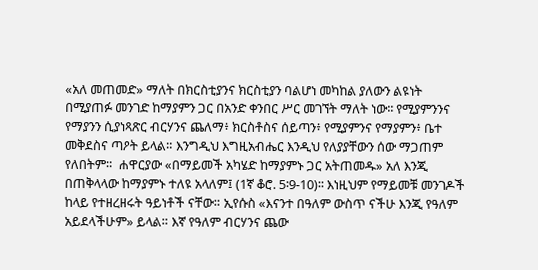«አለ መጠመድ» ማለት በክርስቲያንና ክርስቲያን ባልሆነ መካከል ያለውን ልዩነት በሚያጠፉ መንገድ ከማያምን ጋር በአንድ ቀንበር ሥር መገኘት ማለት ነው፡፡ የሚያምንንና የማያንን ሲያነጻጽር ብርሃንና ጨለማ፥ ክርስቶስና ሰይጣን፥ የሚያምንና የማያምን፥ ቤተ መቅደስና ጣዖት ይላል። እንግዲህ እግዚአብሔር እንዲህ የለያያቸውን ሰው ማጋጠም የለበትም።  ሐዋርያው «በማይመች አካሄድ ከማያምኑ ጋር አትጠመዱ» አለ እንጂ በጠቅላላው ከማያምኑ ተለዩ አላለም፤ (1ኛ ቆሮ. 5፡9-10)፡፡ እነዚህም የማይመቹ መንገዶች ከላይ የተዘረዘሩት ዓይነቶች ናቸው። ኢየሱስ «እናንተ በዓለም ውስጥ ናችሁ እንጂ የዓለም አይደላችሁም» ይላል። እኛ የዓለም ብርሃንና ጨው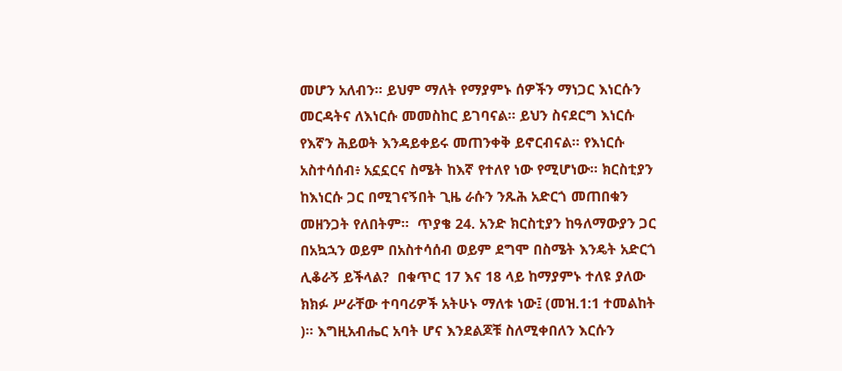መሆን አለብን። ይህም ማለት የማያምኑ ሰዎችን ማነጋር እነርሱን መርዳትና ለእነርሱ መመስከር ይገባናል። ይህን ስናደርግ እነርሱ የእኛን ሕይወት እንዳይቀይሩ መጠንቀቅ ይኖርብናል። የእነርሱ አስተሳሰብ፥ አኗኗርና ስሜት ከእኛ የተለየ ነው የሚሆነው። ክርስቲያን ከእነርሱ ጋር በሚገናኝበት ጊዜ ራሱን ንጹሕ አድርጎ መጠበቁን መዘንጋት የለበትም።  ጥያቄ 24. አንድ ክርስቲያን ከዓለማውያን ጋር በአኳኋን ወይም በአስተሳሰብ ወይም ደግሞ በስሜት እንዴት አድርጎ ሊቆራኝ ይችላል?  በቁጥር 17 እና 18 ላይ ከማያምኑ ተለዩ ያለው ክክፉ ሥራቸው ተባባሪዎች አትሁኑ ማለቱ ነው፤ (መዝ.1:1 ተመልከት )። እግዚአብሔር አባት ሆና እንደልጆቹ ስለሚቀበለን እርሱን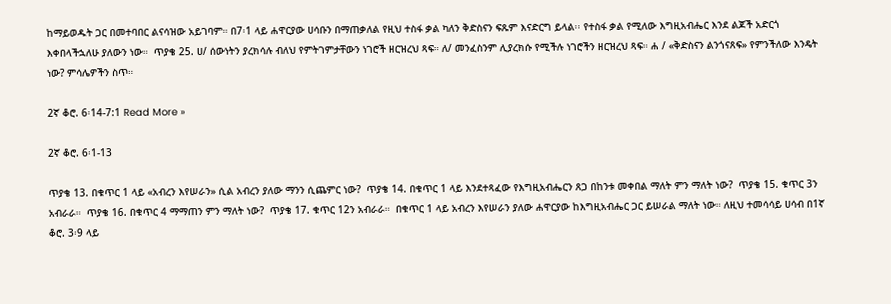ከማይወዱት ጋር በመተባበር ልናሳዝው አይገባም። በ7፡1 ላይ ሐዋርያው ሀሳቡን በማጠቃለል የዚህ ተስፋ ቃል ካለን ቅድስናን ፍጹም እናድርግ ይላል፡፡ የተስፋ ቃል የሚለው እግዚአብሔር እንደ ልጆች አድርጎ እቀበላችኋለሁ ያለውን ነው።  ጥያቄ 25. ሀ/ ሰውነትን ያረክሳሉ ብለህ የምትገምታቸውን ነገሮች ዘርዝረህ ጻፍ። ለ/ መንፈስንም ሊያረክሱ የሚችሉ ነገሮችን ዘርዝረህ ጻፍ። ሐ / «ቅድስናን ልንጎናጸፍ» የምንችለው እንዴት ነው? ምሳሌዎችን ስጥ።

2ኛ ቆሮ. 6፡14-7:1 Read More »

2ኛ ቆሮ. 6፡1-13

ጥያቄ 13. በቁጥር 1 ላይ «አብረን እየሠራን» ሲል አብረን ያለው ማንን ሲጨምር ነው?  ጥያቄ 14. በቁጥር 1 ላይ እንደተጻፈው የእግዚአብሔርን ጸጋ በከንቱ መቀበል ማለት ምን ማለት ነው?  ጥያቄ 15. ቁጥር 3ን አብራራ።  ጥያቄ 16. በቁጥር 4 ማማጠን ምን ማለት ነው?  ጥያቄ 17. ቁጥር 12ን አብራራ።  በቁጥር 1 ላይ አብረን እየሠራን ያለው ሐዋርያው ከእግዚአብሔር ጋር ይሠራል ማለት ነው። ለዚህ ተመሳሳይ ሀሳብ በ1ኛ ቆሮ. 3፡9 ላይ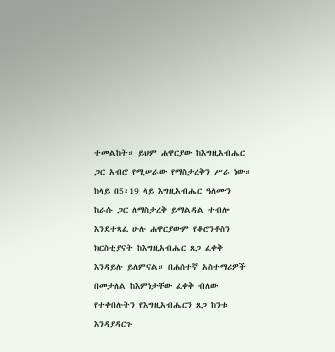ተመልከት። ይህም ሐዋርያው ከእግዚአብሔር ጋር አብሮ የሚሠራው የማስታረቅን ሥራ ነው። ከላይ በ5፡19 ላይ እግዚአብሔር ዓለሙን ከራሱ ጋር ለማስታረቅ ይማልዳል ተብሎ እንደተጻፈ ሁሉ ሐዋርያውም የቆሮንቶስን ክርስቲያናት ከእግዚአብሔር ጸጋ ፈቀቅ እንዳይሉ ይለምናል። በሐሰተኛ አስተማሪዎች በመታለል ከእምነታቸው ፈቀቅ ብለው የተቀበሉትን የእግዚአብሔርን ጸጋ ከንቱ እንዳያዳርጉ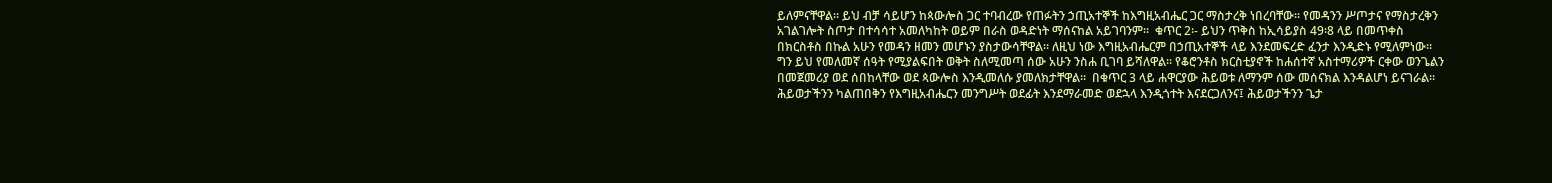ይለምናቸዋል። ይህ ብቻ ሳይሆን ከጳውሎስ ጋር ተባብረው የጠፉትን ኃጢአተኞች ከእግዚአብሔር ጋር ማስታረቅ ነበረባቸው። የመዳንን ሥጦታና የማስታረቅን አገልገሎት ስጦታ በተሳሳተ አመለካከት ወይም በራስ ወዳድነት ማሰናከል አይገባንም።  ቁጥር 2፡- ይህን ጥቅስ ከኢሳይያስ 49፡8 ላይ በመጥቀስ በክርስቶስ በኩል አሁን የመዳን ዘመን መሆኑን ያስታውሳቸዋል። ለዚህ ነው እግዚአብሔርም በኃጢአተኞች ላይ እንደመፍረድ ፈንታ እንዲድኑ የሚለምነው። ግን ይህ የመለመኛ ሰዓት የሚያልፍበት ወቅት ስለሚመጣ ሰው አሁን ንስሐ ቢገባ ይሻለዋል። የቆሮንቶስ ክርስቲያኖች ከሐሰተኛ አስተማሪዎች ርቀው ወንጌልን በመጀመሪያ ወደ ሰበከላቸው ወደ ጳውሎስ እንዲመለሱ ያመለክታቸዋል።  በቁጥር 3 ላይ ሐዋርያው ሕይወቱ ለማንም ሰው መሰናክል እንዳልሆነ ይናገራል። ሕይወታችንን ካልጠበቅን የእግዚአብሔርን መንግሥት ወደፊት እንደማራመድ ወደኋላ እንዲጎተት እናደርጋለንና፤ ሕይወታችንን ጌታ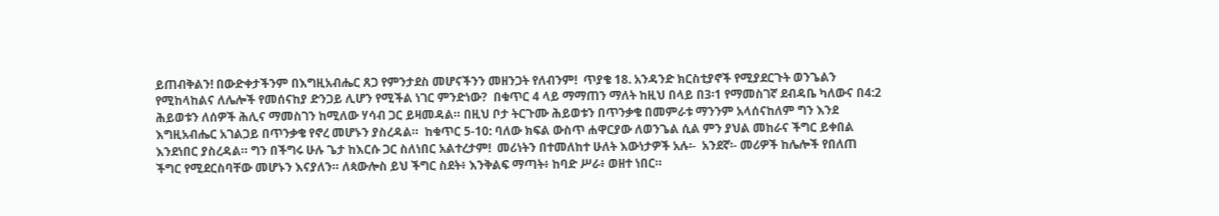ይጠብቅልን! በውድቀታችንም በእግዚአብሔር ጸጋ የምንታደስ መሆናችንን መዘንጋት የለብንም!  ጥያቄ 18. አንዳንድ ክርስቲያኖች የሚያደርጉት ወንጌልን የሚከላከልና ለሌሎች የመሰናከያ ድንጋይ ሊሆን የሚችል ነገር ምንድነው?  በቁጥር 4 ላይ ማማጠን ማለት ከዚህ በላይ በ3፡1 የማመስገኛ ደብዳቤ ካለውና በ4:2 ሕይወቱን ለሰዎች ሕሊና ማመስገን ከሚለው ሃሳብ ጋር ይዛመዳል። በዚህ ቦታ ትርጉሙ ሕይወቱን በጥንቃቄ በመምራቱ ማንንም አላሰናከለም ግን እንደ እግዚአብሔር አገልጋይ በጥንቃቄ የኖረ መሆኑን ያስረዳል።  ከቁጥር 5-10: ባለው ክፍል ውስጥ ሐዋርያው ለወንጌል ሲል ምን ያህል መከራና ችግር ይቀበል እንደነበር ያስረዳል። ግን በችግሩ ሁሉ ጌታ ከእርሱ ጋር ስለነበር አልተረታም!  መሪነትን በተመለከተ ሁለት እውነታዎች አሉ፡-  አንደኛ፡- መሪዎች ከሌሎች የበለጠ ችግር የሚደርስባቸው መሆኑን እናያለን። ለጳውሎስ ይህ ችግር ስደት፥ እንቅልፍ ማጣት፥ ከባድ ሥራ፥ ወዘተ ነበር።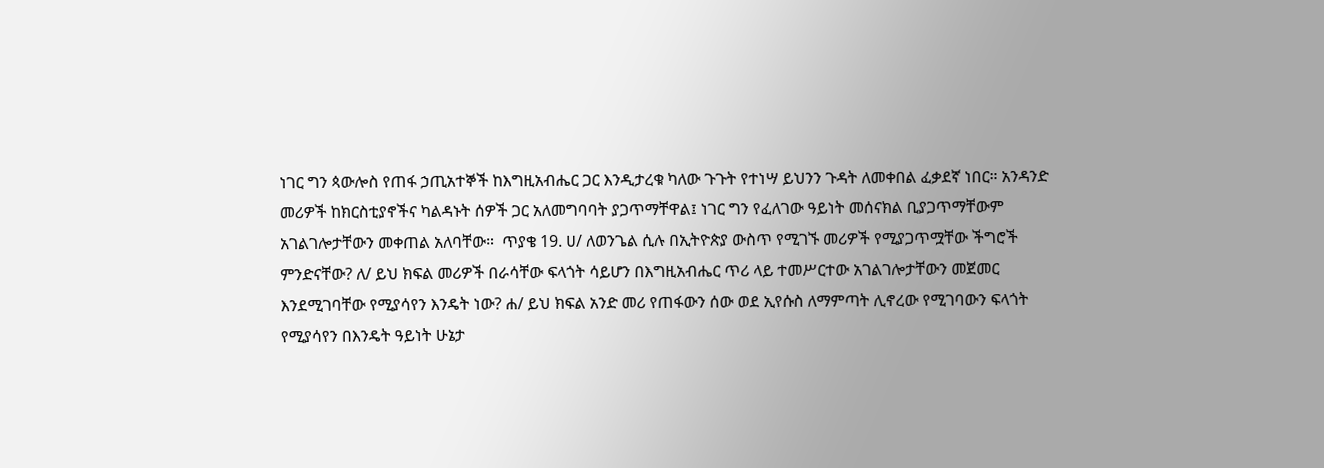ነገር ግን ጳውሎስ የጠፋ ኃጢአተኞች ከእግዚአብሔር ጋር እንዲታረቁ ካለው ጉጉት የተነሣ ይህንን ጉዳት ለመቀበል ፈቃደኛ ነበር። አንዳንድ መሪዎች ከክርስቲያኖችና ካልዳኑት ሰዎች ጋር አለመግባባት ያጋጥማቸዋል፤ ነገር ግን የፈለገው ዓይነት መሰናክል ቢያጋጥማቸውም አገልገሎታቸውን መቀጠል አለባቸው።  ጥያቄ 19. ሀ/ ለወንጌል ሲሉ በኢትዮጵያ ውስጥ የሚገኙ መሪዎች የሚያጋጥሟቸው ችግሮች ምንድናቸው? ለ/ ይህ ክፍል መሪዎች በራሳቸው ፍላጎት ሳይሆን በእግዚአብሔር ጥሪ ላይ ተመሥርተው አገልገሎታቸውን መጀመር እንደሚገባቸው የሚያሳየን እንዴት ነው? ሐ/ ይህ ክፍል አንድ መሪ የጠፋውን ሰው ወደ ኢየሱስ ለማምጣት ሊኖረው የሚገባውን ፍላጎት የሚያሳየን በእንዴት ዓይነት ሁኔታ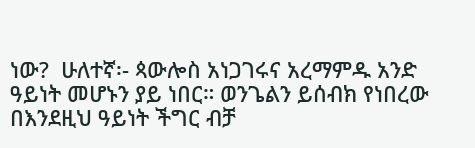ነው?  ሁለተኛ፡- ጳውሎስ አነጋገሩና አረማምዱ አንድ ዓይነት መሆኑን ያይ ነበር። ወንጌልን ይሰብክ የነበረው በእንደዚህ ዓይነት ችግር ብቻ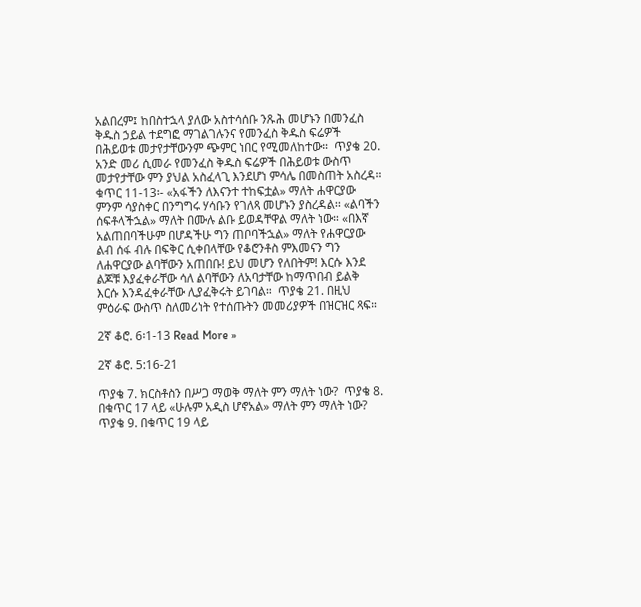አልበረም፤ ከበስተኋላ ያለው አስተሳሰቡ ንጹሕ መሆኑን በመንፈስ ቅዱስ ኃይል ተደግፎ ማገልገሉንና የመንፈስ ቅዱስ ፍሬዎች በሕይወቱ መታየታቸውንም ጭምር ነበር የሚመለከተው።  ጥያቄ 20. አንድ መሪ ሲመራ የመንፈስ ቅዱስ ፍሬዎች በሕይወቱ ውስጥ መታየታቸው ምን ያህል አስፈላጊ እንደሆነ ምሳሌ በመስጠት አስረዳ።  ቁጥር 11-13፡- «አፋችን ለእናንተ ተከፍቷል» ማለት ሐዋርያው ምንም ሳያስቀር በንግግሩ ሃሳቡን የገለጻ መሆኑን ያስረዳል፡፡ «ልባችን ሰፍቶላችኋል» ማለት በሙሉ ልቡ ይወዳቸዋል ማለት ነው። «በእኛ አልጠበባችሁም በሆዳችሁ ግን ጠቦባችኋል» ማለት የሐዋርያው ልብ ሰፋ ብሉ በፍቅር ሲቀበላቸው የቆሮንቶስ ምእመናን ግን ለሐዋርያው ልባቸውን አጠበቡ! ይህ መሆን የለበትም! እርሱ እንደ ልጆቹ እያፈቀራቸው ሳለ ልባቸውን ለአባታቸው ከማጥበብ ይልቅ እርሱ እንዳፈቀራቸው ሊያፈቅሩት ይገባል።  ጥያቄ 21. በዚህ ምዕራፍ ውስጥ ስለመሪነት የተሰጡትን መመሪያዎች በዝርዝር ጻፍ።

2ኛ ቆሮ. 6፡1-13 Read More »

2ኛ ቆሮ. 5:16-21

ጥያቄ 7. ክርስቶስን በሥጋ ማወቅ ማለት ምን ማለት ነው?  ጥያቄ 8. በቁጥር 17 ላይ «ሁሉም አዲስ ሆኖአል» ማለት ምን ማለት ነው?  ጥያቄ 9. በቁጥር 19 ላይ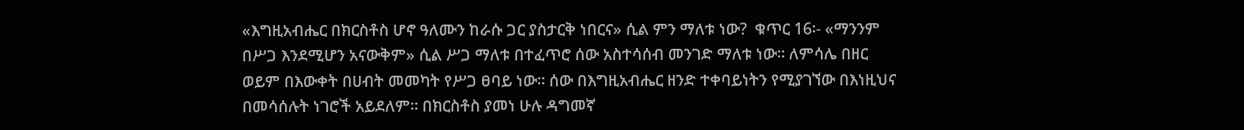«እግዚአብሔር በክርስቶስ ሆኖ ዓለሙን ከራሱ ጋር ያስታርቅ ነበርና» ሲል ምን ማለቱ ነው?  ቁጥር 16፡- «ማንንም በሥጋ እንደሚሆን አናውቅም» ሲል ሥጋ ማለቱ በተፈጥሮ ሰው አስተሳሰብ መንገድ ማለቱ ነው። ለምሳሌ በዘር ወይም በእውቀት በሀብት መመካት የሥጋ ፀባይ ነው፡፡ ሰው በእግዚአብሔር ዘንድ ተቀባይነትን የሚያገኘው በእነዚህና በመሳሰሉት ነገሮች አይደለም። በክርስቶስ ያመነ ሁሉ ዳግመኛ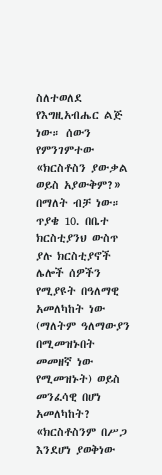ስለተወለደ የእግዚአብሔር ልጅ ነው። ሰውን የምንገምተው «ክርስቶስን ያውቃል ወይስ አያውቅም?» በማለት ብቻ ነው።  ጥያቄ 10. በቤተ ክርስቲያንህ ውስጥ ያሉ ክርስቲያኖች ሌሎች ሰዎችን የሚያዩት በዓለማዊ አመለካከት ነው (ማለትም ዓለማውያን በሚመዝኑበት መመዘኛ ነው የሚመዝኑት) ወይስ መንፈሳዊ በሆነ አመለካከት?  «ክርስቶስንም በሥጋ እንደሆነ ያወቅነው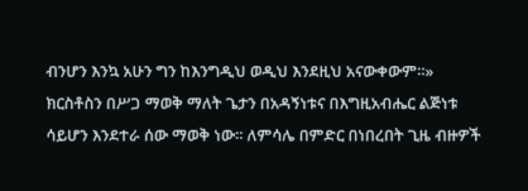ብንሆን እንኳ አሁን ግን ከእንግዲህ ወዲህ እንደዚህ አናውቀውም።» ክርስቶስን በሥጋ ማወቅ ማለት ጌታን በአዳኝነቱና በእግዚአብሔር ልጅነቱ ሳይሆን እንደተራ ሰው ማወቅ ነው። ለምሳሌ በምድር በነበረበት ጊዜ ብዙዎች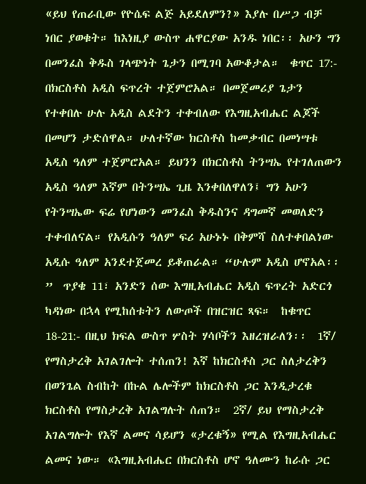«ይህ የጠራቢው የዮሴፍ ልጅ አይደለምን?» እያሉ በሥጋ ብቻ ነበር ያወቁት። ከእነዚያ ውስጥ ሐዋርያው አንዱ ነበር፡፡ አሁን ግን በመንፈስ ቅዱስ ገላጭነት ጌታን በሚገባ አውቆታል።  ቁጥር 17:- በክርስቶስ አዲስ ፍጥረት ተጀምሮአል። በመጀመሪያ ጌታን የተቀበሉ ሁሉ አዲስ ልደትን ተቀብለው የእግዚአብሔር ልጆች በመሆን ታድሰዋል። ሁለተኛው ክርስቶስ ከመቃብር በመነሣቱ አዲስ ዓለም ተጀምሮአል። ይህንን በክርስቶስ ትንሣኤ የተገለጠውን አዲስ ዓለም እኛም በትንሣኤ ጊዜ እንቀበለዋለን፤ ግን አሁን የትንሣኤው ፍሬ የሆነውን መንፈስ ቅዱስንና ዳግመኛ መወለድን ተቀብለናል። የአዲሱን ዓለም ፍሪ አሁኑኑ በቅምሻ ስለተቀበልነው አዲሱ ዓለም አንደተጀመረ ይቆጠራል። “ሁሉም አዲስ ሆኖአል፡፡”  ጥያቄ 11፣ አንድን ሰው እግዚአብሔር አዲስ ፍጥረት አድርጎ ካዳነው በኋላ የሚከሰቱትን ለውጦች በዝርዝር ጻፍ።  ከቁጥር 18-21:- በዚህ ክፍል ውስጥ ሦስት ሃሳቦችን እዘረዝራለን፡፡  1ኛ/ የማስታረቅ አገልገሎት ተሰጠን! እኛ ከክርስቶስ ጋር ስለታረቅን በወንጌል ስብከት በኩል ሌሎችም ከክርስቶስ ጋር እንዲታረቁ ክርስቶስ የማስታረቅ አገልግሉት ሰጠን።  2ኛ/ ይህ የማስታረቅ አገልግሎት የእኛ ልመና ሳይሆን «ታረቁኝ» የሚል የእግዚአብሔር ልመና ነው። «እግዚአብሔር በክርስቶስ ሆኖ ዓለሙን ከራሱ ጋር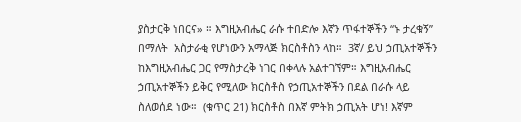ያስታርቅ ነበርና» ። እግዚአብሔር ራሱ ተበድሎ እኛን ጥፋተኞችን “ኑ ታረቁኝ” በማለት  አስታራቂ የሆነውን አማላጅ ክርስቶስን ላከ።  3ኛ/ ይህ ኃጢአተኞችን ከእግዚአብሔር ጋር የማስታረቅ ነገር በቀላሉ አልተገኘም። እግዚአብሔር ኃጢአተኞችን ይቅር የሚለው ክርስቶስ የኃጢአተኞችን በደል በራሱ ላይ ስለወሰደ ነው።  (ቁጥር 21) ክርስቶስ በእኛ ምትክ ኃጢአት ሆነ! እኛም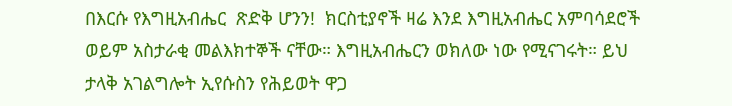በእርሱ የእግዚአብሔር  ጽድቅ ሆንን!  ክርስቲያኖች ዛሬ እንደ እግዚአብሔር አምባሳደሮች ወይም አስታራቂ መልእክተኞች ናቸው። እግዚአብሔርን ወክለው ነው የሚናገሩት። ይህ ታላቅ አገልግሎት ኢየሱስን የሕይወት ዋጋ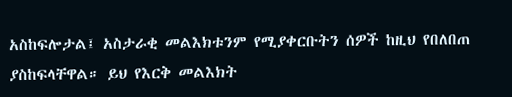አስከፍሎታል፤ አስታራቂ መልእክቱንም የሚያቀርቡትን ሰዎች ከዚህ የበለበጠ ያስከፍላቸዋል። ይህ የእርቅ መልእክት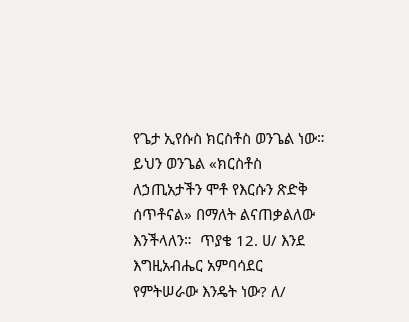የጌታ ኢየሱስ ክርስቶስ ወንጌል ነው። ይህን ወንጌል «ክርስቶስ ለኃጢአታችን ሞቶ የእርሱን ጽድቅ ሰጥቶናል» በማለት ልናጠቃልለው እንችላለን።  ጥያቄ 12. ሀ/ እንደ እግዚአብሔር አምባሳደር የምትሠራው እንዴት ነው? ለ/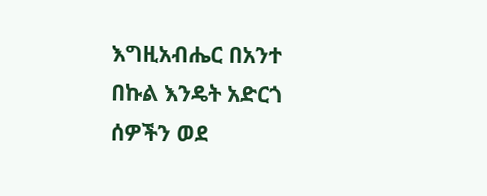እግዚአብሔር በአንተ በኩል እንዴት አድርጎ ሰዎችን ወደ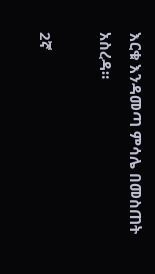እርቁ እንዳመጣ ምሳሌ በመስጠት አስረዳ።

2ኛ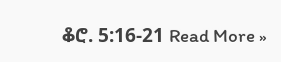ቆሮ. 5:16-21 Read More »